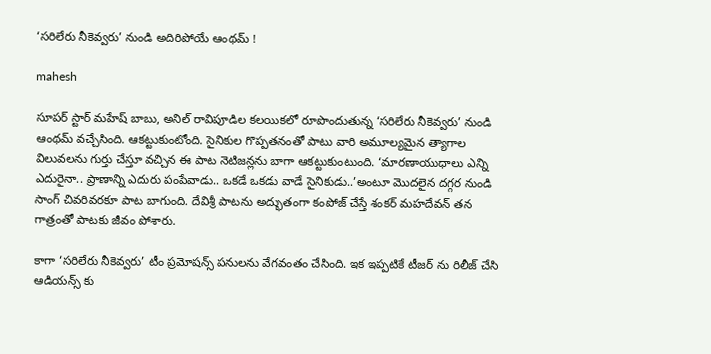‘సరిలేరు నీకెవ్వరు’ నుండి అదిరిపోయే ఆంథమ్‌ !

mahesh

సూపర్ స్టార్ మహేష్ బాబు, అనిల్ రావిపూడిల కలయికలో రూపొందుతున్న ‘సరిలేరు నీకెవ్వరు’ నుండి ఆంథమ్‌ వచ్చేసింది. ఆకట్టుకుంటోంది. సైనికుల గొప్పతనంతో పాటు వారి అమూల్యమైన త్యాగాల విలువలను గుర్తు చేస్తూ వచ్చిన ఈ పాట నెటిజన్లను బాగా ఆకట్టుకుంటుంది. ‘మారణాయుధాలు ఎన్ని ఎదురైనా.. ప్రాణాన్ని ఎదురు పంపేవాడు.. ఒకడే ఒకడు వాడే సైనికుడు..’అంటూ మొదలైన దగ్గర నుండి సాంగ్ చివరివరకూ పాట బాగుంది. దేవిశ్రీ పాటను అద్భుతంగా కంపోజ్‌ చేస్తే శంకర్‌ మహదేవన్‌ తన గాత్రంతో పాటకు జీవం పోశారు.

కాగా ‘సరిలేరు నీకెవ్వరు’ టీం ప్రమోషన్స్ పనులను వేగవంతం చేసింది. ఇక ఇప్పటికే టీజర్ ను రిలీజ్ చేసి ఆడియన్స్ కు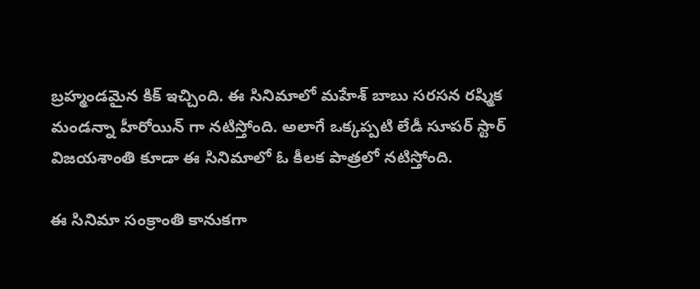బ్రహ్మండమైన కిక్ ఇచ్చింది. ఈ సినిమాలో మహేశ్ బాబు సరసన రష్మిక మండన్నా హీరోయిన్ గా నటిస్తోంది. అలాగే ఒక్కప్పటి లేడీ సూపర్ స్టార్ విజయశాంతి కూడా ఈ సినిమాలో ఓ కీలక పాత్రలో నటిస్తోంది.

ఈ సినిమా సంక్రాంతి కానుకగా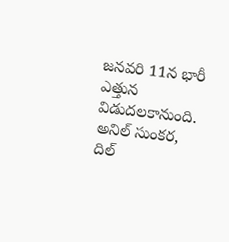జనవరి 11న భారీ ఎత్తున విడుదలకానుంది. అనిల్ సుంకర, దిల్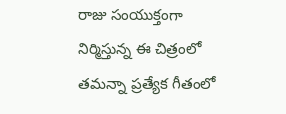రాజు సంయుక్తంగా నిర్మిస్తున్న ఈ చిత్రంలో తమన్నా ప్రత్యేక గీతంలో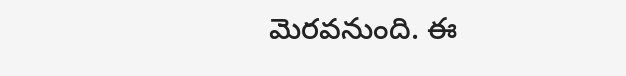మెరవనుంది. ఈ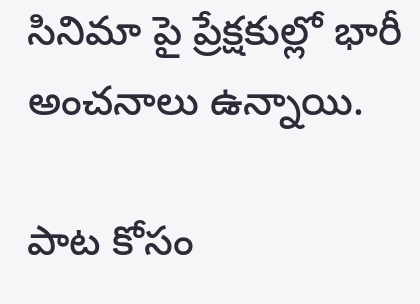సినిమా పై ప్రేక్షకుల్లో భారీ అంచనాలు ఉన్నాయి.

పాట కోసం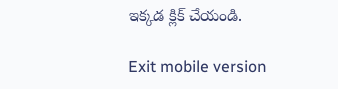ఇక్కడ క్లిక్ చేయండి.

Exit mobile version